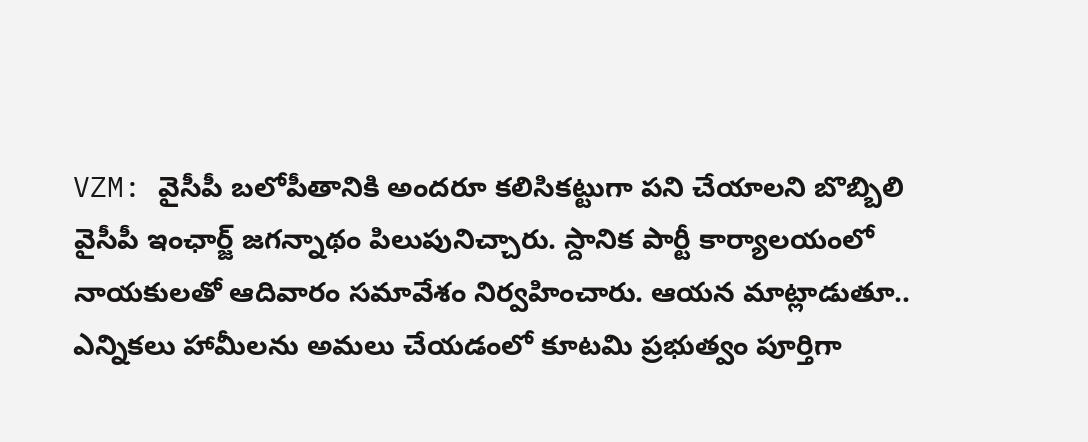VZM: వైసీపీ బలోపీతానికి అందరూ కలిసికట్టుగా పని చేయాలని బొబ్బిలి వైసీపీ ఇంఛార్జ్ జగన్నాథం పిలుపునిచ్చారు. స్దానిక పార్టీ కార్యాలయంలో నాయకులతో ఆదివారం సమావేశం నిర్వహించారు. ఆయన మాట్లాడుతూ.. ఎన్నికలు హామీలను అమలు చేయడంలో కూటమి ప్రభుత్వం పూర్తిగా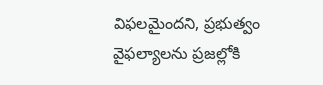విఫలమైందని, ప్రభుత్వం వైఫల్యాలను ప్రజల్లోకి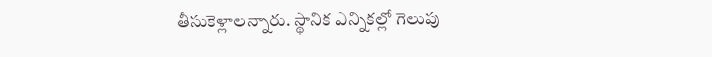తీసుకెళ్లాలన్నారు. స్థానిక ఎన్నికల్లో గెలుపు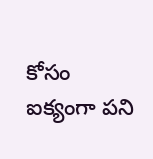కోసం ఐక్యంగా పని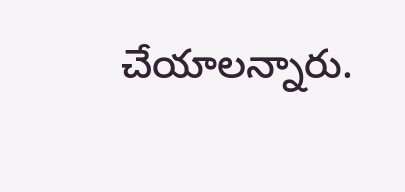చేయాలన్నారు.